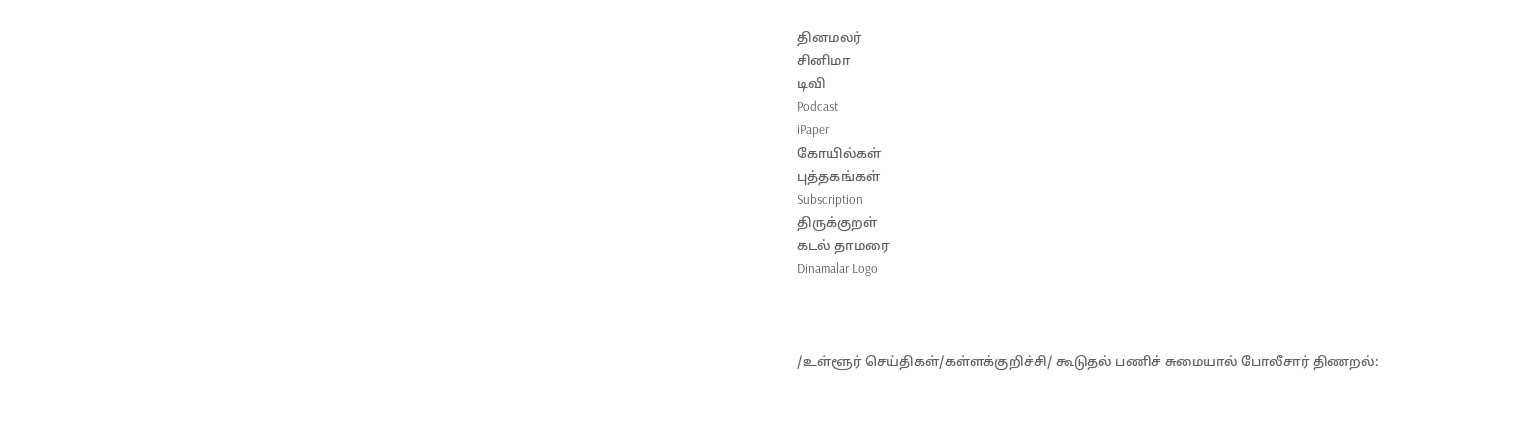தினமலர்
சினிமா
டிவி
Podcast
iPaper
கோயில்கள்
புத்தகங்கள்
Subscription
திருக்குறள்
கடல் தாமரை
Dinamalar Logo



/உள்ளூர் செய்திகள்/கள்ளக்குறிச்சி/ கூடுதல் பணிச் சுமையால் போலீசார் திணறல்: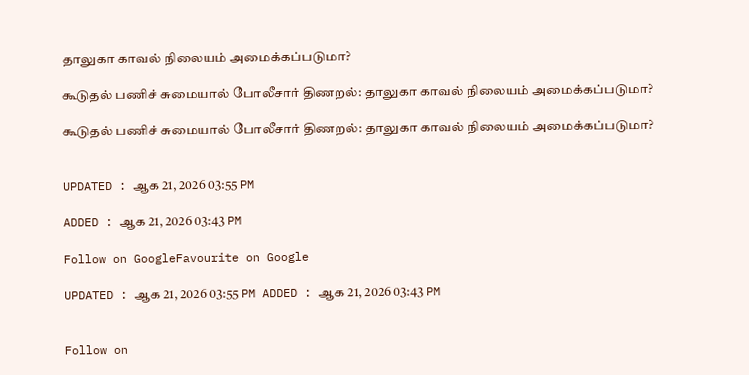தாலுகா காவல் நிலையம் அமைக்கப்படுமா?

கூடுதல் பணிச் சுமையால் போலீசார் திணறல்: தாலுகா காவல் நிலையம் அமைக்கப்படுமா?

கூடுதல் பணிச் சுமையால் போலீசார் திணறல்: தாலுகா காவல் நிலையம் அமைக்கப்படுமா?


UPDATED : ஆக 21, 2026 03:55 PM

ADDED : ஆக 21, 2026 03:43 PM

Follow on GoogleFavourite on Google

UPDATED : ஆக 21, 2026 03:55 PM ADDED : ஆக 21, 2026 03:43 PM


Follow on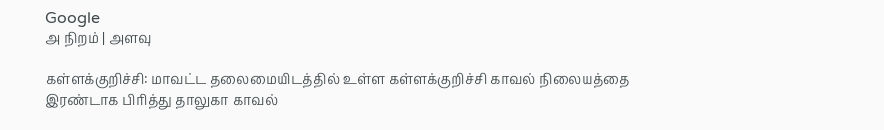Google
அ நிறம் | அளவு

கள்ளக்குறிச்சி: மாவட்ட தலைமையிடத்தில் உள்ள கள்ளக்குறிச்சி காவல் நிலையத்தை இரண்டாக பிரித்து தாலுகா காவல்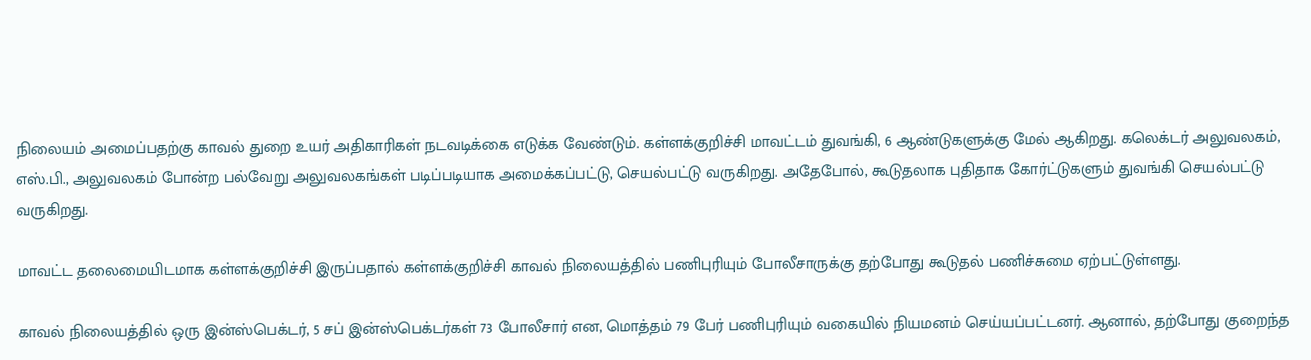நிலையம் அமைப்பதற்கு காவல் துறை உயர் அதிகாரிகள் நடவடிக்கை எடுக்க வேண்டும். கள்ளக்குறிச்சி மாவட்டம் துவங்கி, 6 ஆண்டுகளுக்கு மேல் ஆகிறது. கலெக்டர் அலுவலகம், எஸ்.பி., அலுவலகம் போன்ற பல்வேறு அலுவலகங்கள் படிப்படியாக அமைக்கப்பட்டு, செயல்பட்டு வருகிறது. அதேபோல், கூடுதலாக புதிதாக கோர்ட்டுகளும் துவங்கி செயல்பட்டு வருகிறது.

மாவட்ட தலைமையிடமாக கள்ளக்குறிச்சி இருப்பதால் கள்ளக்குறிச்சி காவல் நிலையத்தில் பணிபுரியும் போலீசாருக்கு தற்போது கூடுதல் பணிச்சுமை ஏற்பட்டுள்ளது.

காவல் நிலையத்தில் ஒரு இன்ஸ்பெக்டர், 5 சப் இன்ஸ்பெக்டர்கள் 73 போலீசார் என, மொத்தம் 79 பேர் பணிபுரியும் வகையில் நியமனம் செய்யப்பட்டனர். ஆனால், தற்போது குறைந்த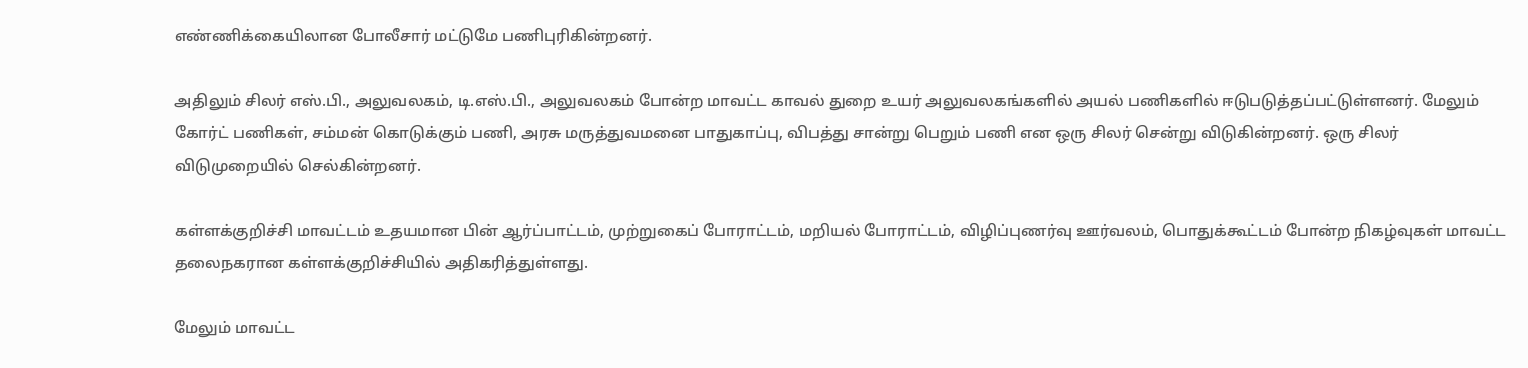எண்ணிக்கையிலான போலீசார் மட்டுமே பணிபுரிகின்றனர்.

அதிலும் சிலர் எஸ்.பி., அலுவலகம், டி.எஸ்.பி., அலுவலகம் போன்ற மாவட்ட காவல் துறை உயர் அலுவலகங்களில் அயல் பணிகளில் ஈடுபடுத்தப்பட்டுள்ளனர். மேலும் கோர்ட் பணிகள், சம்மன் கொடுக்கும் பணி, அரசு மருத்துவமனை பாதுகாப்பு, விபத்து சான்று பெறும் பணி என ஒரு சிலர் சென்று விடுகின்றனர். ஒரு சிலர் விடுமுறையில் செல்கின்றனர்.

கள்ளக்குறிச்சி மாவட்டம் உதயமான பின் ஆர்ப்பாட்டம், முற்றுகைப் போராட்டம், மறியல் போராட்டம், விழிப்புணர்வு ஊர்வலம், பொதுக்கூட்டம் போன்ற நிகழ்வுகள் மாவட்ட தலைநகரான கள்ளக்குறிச்சியில் அதிகரித்துள்ளது.

மேலும் மாவட்ட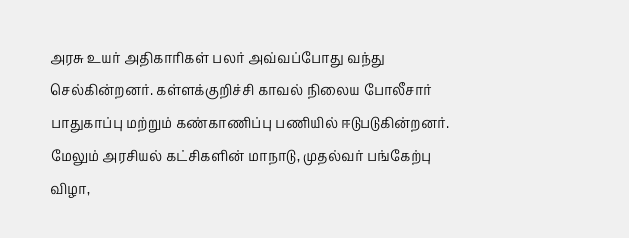அரசு உயர் அதிகாரிகள் பலர் அவ்வப்போது வந்து செல்கின்றனர். கள்ளக்குறிச்சி காவல் நிலைய போலீசார் பாதுகாப்பு மற்றும் கண்காணிப்பு பணியில் ஈடுபடுகின்றனர். மேலும் அரசியல் கட்சிகளின் மாநாடு, முதல்வர் பங்கேற்பு விழா,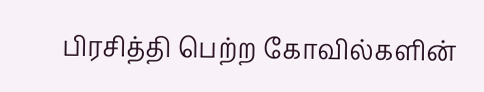பிரசித்தி பெற்ற கோவில்களின்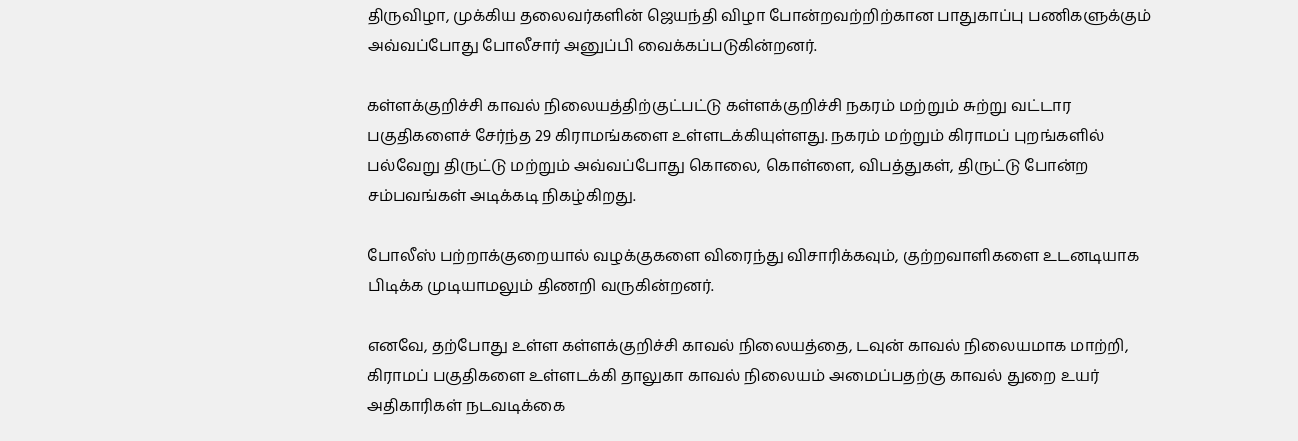திருவிழா, முக்கிய தலைவர்களின் ஜெயந்தி விழா போன்றவற்றிற்கான பாதுகாப்பு பணிகளுக்கும் அவ்வப்போது போலீசார் அனுப்பி வைக்கப்படுகின்றனர்.

கள்ளக்குறிச்சி காவல் நிலையத்திற்குட்பட்டு கள்ளக்குறிச்சி நகரம் மற்றும் சுற்று வட்டார பகுதிகளைச் சேர்ந்த 29 கிராமங்களை உள்ளடக்கியுள்ளது. நகரம் மற்றும் கிராமப் புறங்களில் பல்வேறு திருட்டு மற்றும் அவ்வப்போது கொலை, கொள்ளை, விபத்துகள், திருட்டு போன்ற சம்பவங்கள் அடிக்கடி நிகழ்கிறது.

போலீஸ் பற்றாக்குறையால் வழக்குகளை விரைந்து விசாரிக்கவும், குற்றவாளிகளை உடனடியாக பிடிக்க முடியாமலும் திணறி வருகின்றனர்.

எனவே, தற்போது உள்ள கள்ளக்குறிச்சி காவல் நிலையத்தை, டவுன் காவல் நிலையமாக மாற்றி, கிராமப் பகுதிகளை உள்ளடக்கி தாலுகா காவல் நிலையம் அமைப்பதற்கு காவல் துறை உயர் அதிகாரிகள் நடவடிக்கை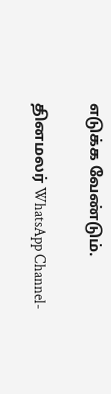எடுக்க வேண்டும்.

தினமலர் WhatsApp Channel-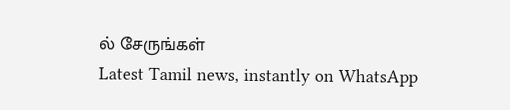ல் சேருங்கள்
Latest Tamil news, instantly on WhatsApp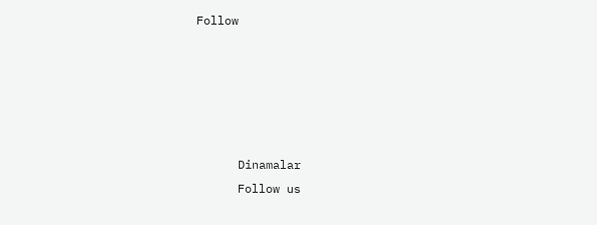Follow





      Dinamalar
      Follow us